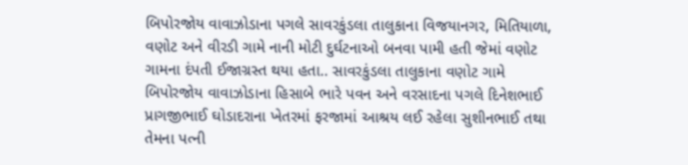બિપોરજોય વાવાઝોડાના પગલે સાવરકુંડલા તાલુકાના વિજયાનગર, મિતિયાળા, વણોટ અને વીરડી ગામે નાની મોટી દુર્ઘટનાઓ બનવા પામી હતી જેમાં વણોટ ગામના દંપતી ઈજાગ્રસ્ત થયા હતા.. સાવરકુંડલા તાલુકાના વણોટ ગામે બિપોરજોય વાવાઝોડાના હિસાબે ભારે પવન અને વરસાદના પગલે દિનેશભાઈ પ્રાગજીભાઈ ઘોડાદરાના ખેતરમાં ફરજામાં આશ્રય લઈ રહેલા સુશીનભાઈ તથા તેમના પત્ની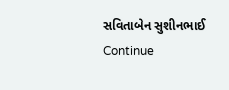સવિતાબેન સુશીનભાઈ Continue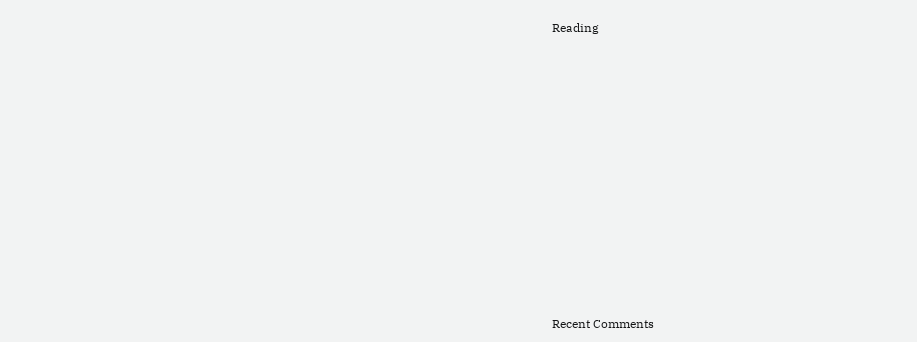Reading


















Recent Comments